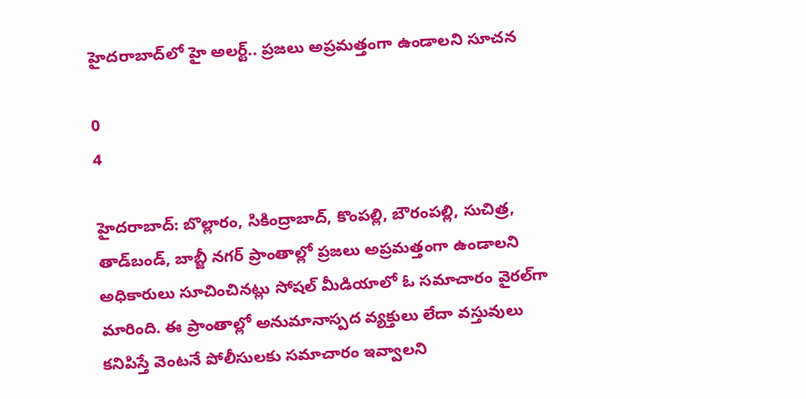హైదరాబాద్‌లో హై అలర్ట్‌.. ప్రజలు అప్రమత్తంగా ఉండాలని సూచన

0
4

హైదరాబాద్‌: బొల్లారం, సికింద్రాబాద్‌, కొంపల్లి, బౌరంపల్లి, సుచిత్ర, తాడ్‌బండ్‌, బాబ్జీ నగర్‌ ప్రాంతాల్లో ప్రజలు అప్రమత్తంగా ఉండాలని అధికారులు సూచించినట్లు సోషల్‌ మీడియాలో ఓ సమాచారం వైరల్‌గా మారింది. ఈ ప్రాంతాల్లో అనుమానాస్పద వ్యక్తులు లేదా వస్తువులు కనిపిస్తే వెంటనే పోలీసులకు సమాచారం ఇవ్వాలని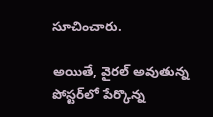సూచించారు.

అయితే, వైరల్‌ అవుతున్న పోస్టర్‌లో పేర్కొన్న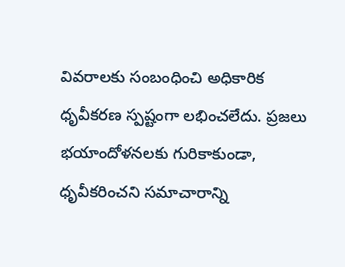వివరాలకు సంబంధించి అధికారిక ధృవీకరణ స్పష్టంగా లభించలేదు. ప్రజలు భయాందోళనలకు గురికాకుండా, ధృవీకరించని సమాచారాన్ని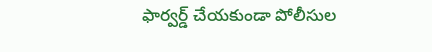ఫార్వర్డ్‌ చేయకుండా పోలీసుల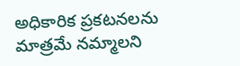అధికారిక ప్రకటనలను మాత్రమే నమ్మాలని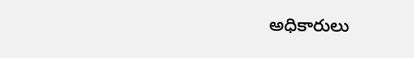అధికారులు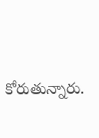కోరుతున్నారు.